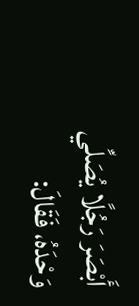أَبْصَرَ رَجُلًا يُصَلِّي وَحْدَهُ، فَقَالَ: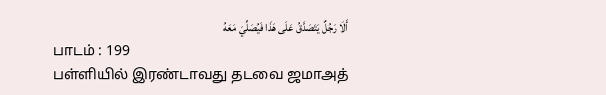أَلَا رَجُلٌ يَتَصَدَّقُ عَلَى هَذَا فَيُصَلِّيَ مَعَهُ
பாடம் : 199
பள்ளியில் இரண்டாவது தடவை ஜமாஅத்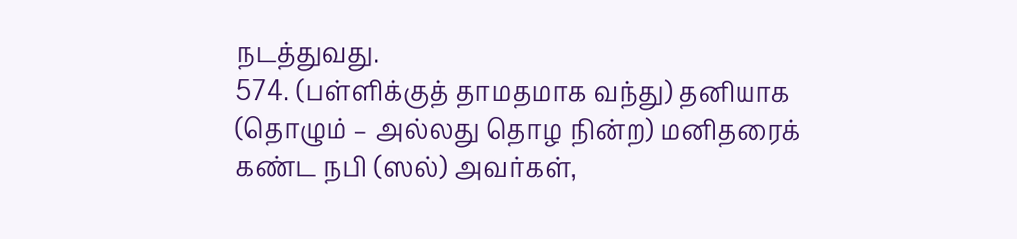நடத்துவது.
574. (பள்ளிக்குத் தாமதமாக வந்து) தனியாக (தொழும் – அல்லது தொழ நின்ற) மனிதரைக் கண்ட நபி (ஸல்) அவர்கள்,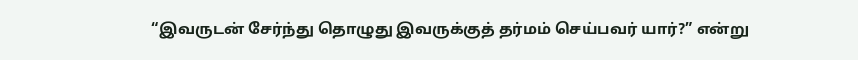“இவருடன் சேர்ந்து தொழுது இவருக்குத் தர்மம் செய்பவர் யார்?” என்று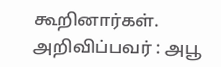கூறினார்கள்.
அறிவிப்பவர் : அபூ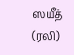ஸயீத் (ரலி)